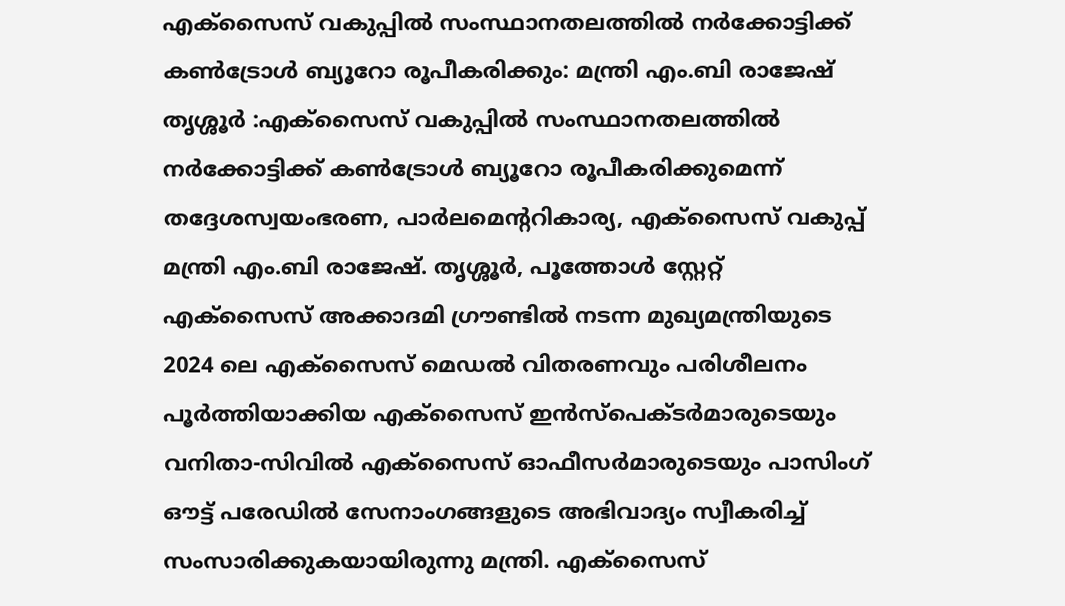എക്സൈസ് വകുപ്പിൽ സംസ്ഥാനതലത്തിൽ നർക്കോട്ടിക്ക് കൺട്രോൾ ബ്യൂറോ രൂപീകരിക്കും: മന്ത്രി എം.ബി രാജേഷ്
തൃശ്ശൂർ :എക്സൈസ് വകുപ്പിൽ സംസ്ഥാനതലത്തിൽ നർക്കോട്ടിക്ക് കൺട്രോൾ ബ്യൂറോ രൂപീകരിക്കുമെന്ന് തദ്ദേശസ്വയംഭരണ, പാർലമെന്ററികാര്യ, എക്സൈസ് വകുപ്പ് മന്ത്രി എം.ബി രാജേഷ്. തൃശ്ശൂർ, പൂത്തോൾ സ്റ്റേറ്റ് എക്സൈസ് അക്കാദമി ഗ്രൗണ്ടിൽ നടന്ന മുഖ്യമന്ത്രിയുടെ 2024 ലെ എക്സൈസ് മെഡൽ വിതരണവും പരിശീലനം പൂർത്തിയാക്കിയ എക്സൈസ് ഇൻസ്പെക്ടർമാരുടെയും വനിതാ-സിവിൽ എക്സൈസ് ഓഫീസർമാരുടെയും പാസിംഗ് ഔട്ട് പരേഡിൽ സേനാംഗങ്ങളുടെ അഭിവാദ്യം സ്വീകരിച്ച് സംസാരിക്കുകയായിരുന്നു മന്ത്രി. എക്സൈസ്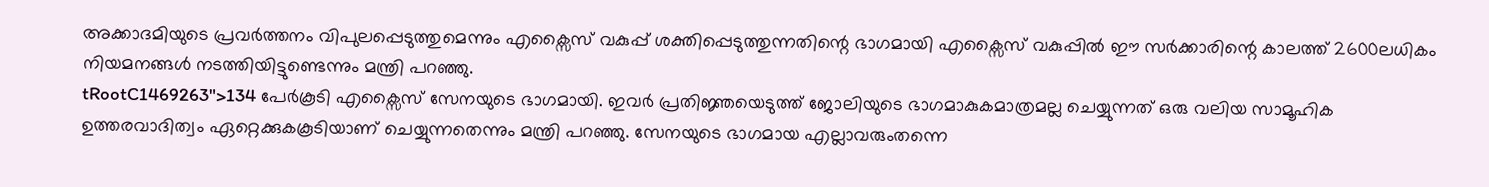അക്കാദമിയുടെ പ്രവർത്തനം വിപുലപ്പെടുത്തുമെന്നും എക്സൈസ് വകുപ്പ് ശക്തിപ്പെടുത്തുന്നതിന്റെ ഭാഗമായി എക്സൈസ് വകുപ്പിൽ ഈ സർക്കാരിന്റെ കാലത്ത് 2600ലധികം നിയമനങ്ങൾ നടത്തിയിട്ടുണ്ടെന്നും മന്ത്രി പറഞ്ഞു.
tRootC1469263">134 പേർകൂടി എക്സൈസ് സേനയുടെ ഭാഗമായി. ഇവർ പ്രതിജ്ഞയെടുത്ത് ജോലിയുടെ ഭാഗമാകുകമാത്രമല്ല ചെയ്യുന്നത് ഒരു വലിയ സാമൂഹിക ഉത്തരവാദിത്വം ഏറ്റെക്കുകകൂടിയാണ് ചെയ്യുന്നതെന്നും മന്ത്രി പറഞ്ഞു. സേനയുടെ ഭാഗമായ എല്ലാവരുംതന്നെ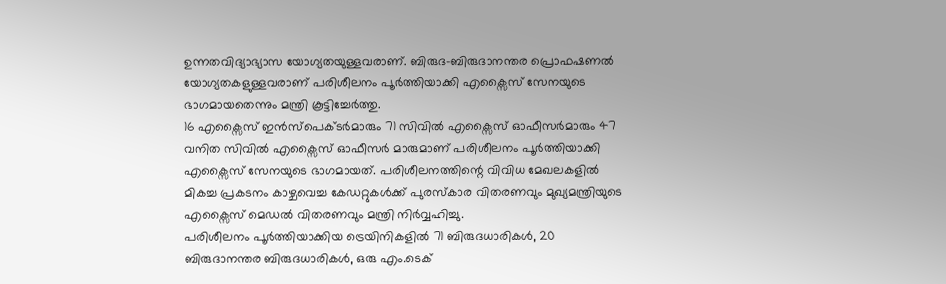ഉന്നതവിദ്യാഭ്യാസ യോഗ്യതയുള്ളവരാണ്. ബിരുദ-ബിരുദാനന്തര പ്രൊഫഷണൽ യോഗ്യതകളുള്ളവരാണ് പരിശീലനം പൂർത്തിയാക്കി എക്സൈസ് സേനയുടെ ഭാഗമായതെന്നും മന്ത്രി കൂട്ടിച്ചേർത്തു.
16 എക്സൈസ് ഇൻസ്പെക്ടർമാരും 71 സിവിൽ എക്സൈസ് ഓഫീസർമാരും 47 വനിത സിവിൽ എക്സൈസ് ഓഫീസർ മാരുമാണ് പരിശീലനം പൂർത്തിയാക്കി എക്സൈസ് സേനയുടെ ഭാഗമായത്. പരിശീലനത്തിന്റെ വിവിധ മേഖലകളിൽ മികച്ച പ്രകടനം കാഴ്ചവെച്ച കേഡറ്റുകൾക്ക് പുരസ്കാര വിതരണവും മുഖ്യമന്ത്രിയുടെ എക്സൈസ് മെഡൽ വിതരണവും മന്ത്രി നിർവ്വഹിച്ചു.
പരിശീലനം പൂർത്തിയാക്കിയ ട്രെയിനികളിൽ 71 ബിരുദധാരികൾ, 20 ബിരുദാനന്തര ബിരുദധാരികൾ, ഒരു എം.ടെക്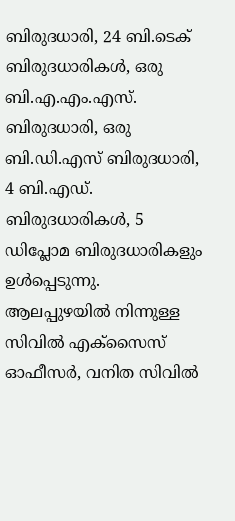ബിരുദധാരി, 24 ബി.ടെക് ബിരുദധാരികൾ, ഒരു ബി.എ.എം.എസ്. ബിരുദധാരി, ഒരു ബി.ഡി.എസ് ബിരുദധാരി, 4 ബി.എഡ്. ബിരുദധാരികൾ, 5 ഡിപ്ലോമ ബിരുദധാരികളും ഉൾപ്പെടുന്നു. ആലപ്പുഴയിൽ നിന്നുള്ള സിവിൽ എക്സൈസ് ഓഫീസർ, വനിത സിവിൽ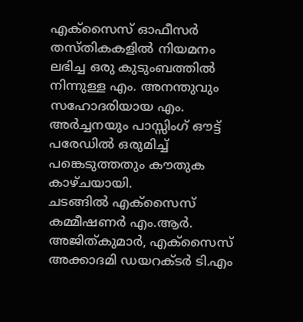എക്സൈസ് ഓഫീസർ തസ്തികകളിൽ നിയമനം ലഭിച്ച ഒരു കുടുംബത്തിൽ നിന്നുള്ള എം. അനന്തുവും സഹോദരിയായ എം. അർച്ചനയും പാസ്സിംഗ് ഔട്ട് പരേഡിൽ ഒരുമിച്ച് പങ്കെടുത്തതും കൗതുക കാഴ്ചയായി.
ചടങ്ങിൽ എക്സൈസ് കമ്മീഷണർ എം.ആർ. അജിത്കുമാർ, എക്സൈസ് അക്കാദമി ഡയറക്ടർ ടി.എം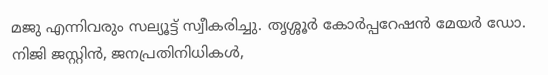മജു എന്നിവരും സല്യൂട്ട് സ്വീകരിച്ചു. തൃശ്ശൂർ കോർപ്പറേഷൻ മേയർ ഡോ. നിജി ജസ്റ്റിൻ, ജനപ്രതിനിധികൾ,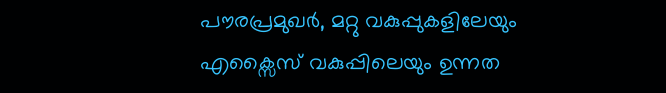പൗരപ്രമുഖർ, മറ്റു വകുപ്പുകളിലേയും എക്സൈസ് വകുപ്പിലെയും ഉന്നത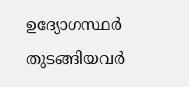ഉദ്യോഗസ്ഥർ തുടങ്ങിയവർ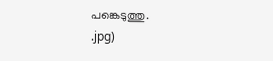പങ്കെടുത്തു.
.jpg)